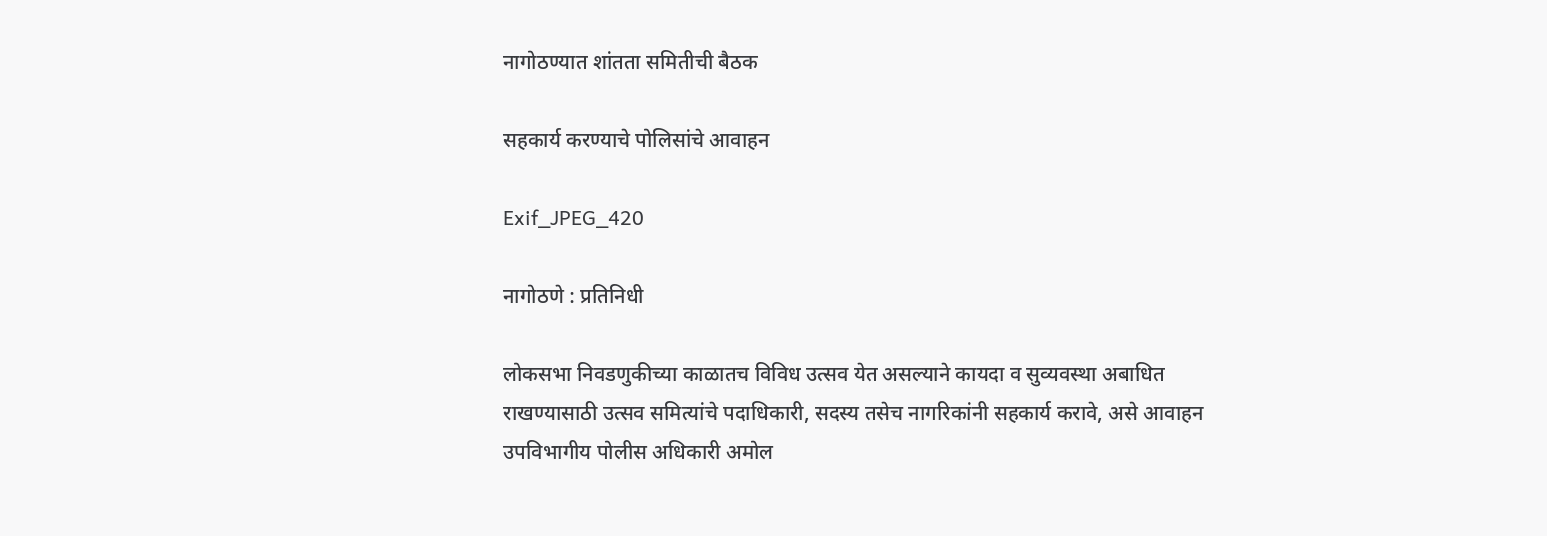नागोठण्यात शांतता समितीची बैठक

सहकार्य करण्याचे पोलिसांचे आवाहन

Exif_JPEG_420

नागोठणे : प्रतिनिधी

लोकसभा निवडणुकीच्या काळातच विविध उत्सव येत असल्याने कायदा व सुव्यवस्था अबाधित राखण्यासाठी उत्सव समित्यांचे पदाधिकारी, सदस्य तसेच नागरिकांनी सहकार्य करावे, असे आवाहन उपविभागीय पोलीस अधिकारी अमोल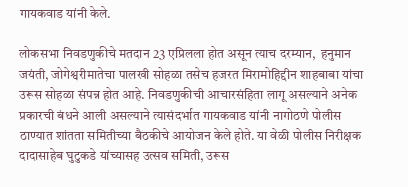गायकवाड यांनी केले.

लोकसभा निवडणुकीचे मतदान 23 एप्रिलला होत असून त्याच दरम्यान,  हनुमान जयंती, जोगेश्वरीमातेचा पालखी सोहळा तसेच हजरत मिरामोहिद्दीन शाहबाबा यांचा उरूस सोहळा संपन्न होत आहे. निवडणुकीची आचारसंहिता लागू असल्याने अनेक प्रकारची बंधने आली असल्याने त्यासंदर्भात गायकवाड यांनी नागोठणे पोलीस ठाण्यात शांतता समितीच्या बैठकीचे आयोजन केले होते. या वेळी पोलीस निरीक्षक दादासाहेब घुटुकडे यांच्यासह उत्सव समिती, उरूस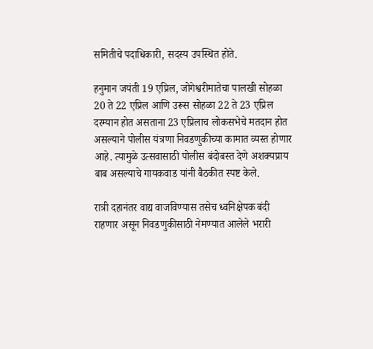समितीचे पदाधिकारी, सदस्य उपस्थित होते.

हनुमान जयंती 19 एप्रिल, जोगेश्वरीमातेचा पालखी सोहळा 20 ते 22 एप्रिल आणि उरूस सोहळा 22 ते 23 एप्रिल दरम्यान होत असताना 23 एप्रिलाच लोकसभेचे मतदान होत असल्याने पोलीस यंत्रणा निवडणुकीच्या कामात व्यस्त होणार आहे. त्यामुळे उत्सवासाठी पोलीस बंदोबस्त देणे अशक्यप्राय बाब असल्याचे गायकवाड यांनी बैठकीत स्पष्ट केले.

रात्री दहानंतर वाद्य वाजविण्यास तसेच ध्वनिक्षेपक बंदी राहणार असून निवडणुकीसाठी नेमण्यात आलेले भरारी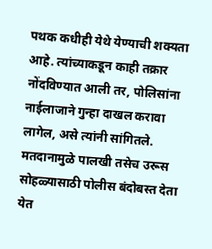पथक कधीही येथे येण्याची शक्यता आहे. त्यांच्याकडून काही तक्रार नोंदविण्यात आली तर, पोलिसांना नाईलाजाने गुन्हा दाखल करावा लागेल, असे त्यांनी सांगितले. मतदानामुळे पालखी तसेच उरूस सोहळ्यासाठी पोलीस बंदोबस्त देता येत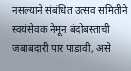नसल्याने संबंधित उत्सव समितीने स्वयंसेवक नेमून बंदोबस्ताची जबाबदारी पार पाडावी, असे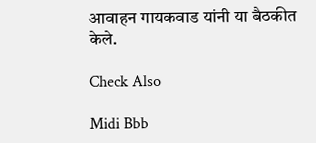आवाहन गायकवाड यांनी या बैठकीत केले.

Check Also

Midi Bbb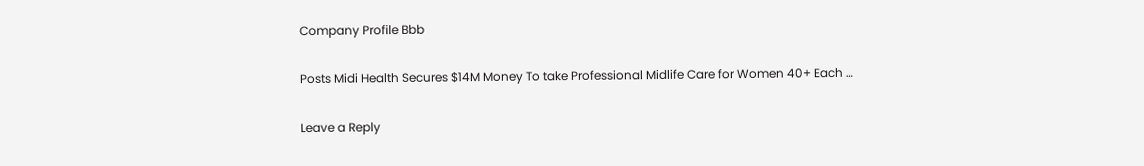Company Profile Bbb

Posts Midi Health Secures $14M Money To take Professional Midlife Care for Women 40+ Each …

Leave a Reply